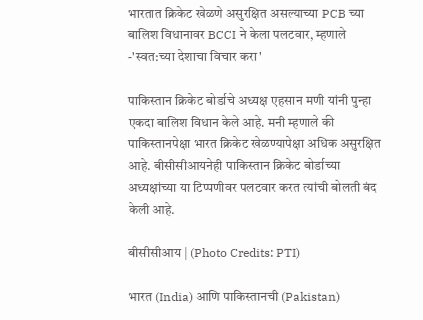भारतात क्रिकेट खेळणे असुरक्षित असल्याच्या PCB च्या बालिश विधानावर BCCI ने केला पलटवार, म्हणाले -'स्वत:च्या देशाचा विचार करा'

पाकिस्तान क्रिकेट बोर्डाचे अध्यक्ष एहसान मणी यांनी पुन्हा एकदा बालिश विधान केले आहे. मनी म्हणाले की पाकिस्तानपेक्षा भारत क्रिकेट खेळण्यापेक्षा अधिक असुरक्षित आहे. बीसीसीआयनेही पाकिस्तान क्रिकेट बोर्डाच्या अध्यक्षांच्या या टिप्पणीवर पलटवार करत त्यांची बोलती बंद केली आहे.

बीसीसीआय | (Photo Credits: PTI)

भारत (India) आणि पाकिस्तानची (Pakistan)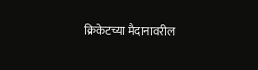क्रिकेटच्या मैदानावरील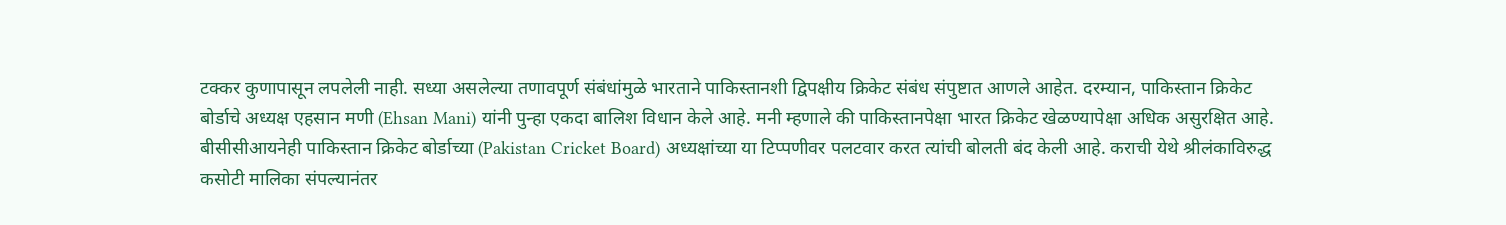टक्कर कुणापासून लपलेली नाही. सध्या असलेल्या तणावपूर्ण संबंधांमुळे भारताने पाकिस्तानशी द्विपक्षीय क्रिकेट संबंध संपुष्टात आणले आहेत. दरम्यान, पाकिस्तान क्रिकेट बोर्डाचे अध्यक्ष एहसान मणी (Ehsan Mani) यांनी पुन्हा एकदा बालिश विधान केले आहे. मनी म्हणाले की पाकिस्तानपेक्षा भारत क्रिकेट खेळण्यापेक्षा अधिक असुरक्षित आहे. बीसीसीआयनेही पाकिस्तान क्रिकेट बोर्डाच्या (Pakistan Cricket Board) अध्यक्षांच्या या टिप्पणीवर पलटवार करत त्यांची बोलती बंद केली आहे. कराची येथे श्रीलंकाविरुद्ध कसोटी मालिका संपल्यानंतर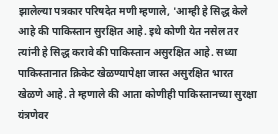झालेल्या पत्रकार परिषदेत मणी म्हणाले, 'आम्ही हे सिद्ध केले आहे की पाकिस्तान सुरक्षित आहे. इथे कोणी येत नसेल तर त्यांनी हे सिद्ध करावे की पाकिस्तान असुरक्षित आहे. सध्या पाकिस्तानात क्रिकेट खेळण्यापेक्षा जास्त असुरक्षित भारत खेळणे आहे. ते म्हणाले की आता कोणीही पाकिस्तानच्या सुरक्षा यंत्रणेवर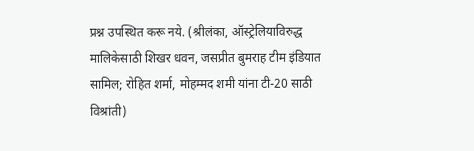प्रश्न उपस्थित करू नये. (श्रीलंका, ऑस्ट्रेलियाविरुद्ध मालिकेसाठी शिखर धवन, जसप्रीत बुमराह टीम इंडियात सामिल; रोहित शर्मा, मोहम्मद शमी यांना टी-20 साठी विश्रांती)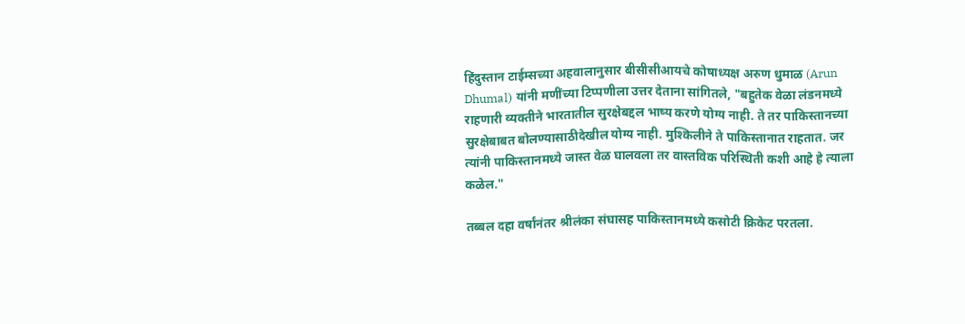हिंदुस्तान टाईम्सच्या अहवालानुसार बीसीसीआयचे कोषाध्यक्ष अरुण धुमाळ (Arun Dhumal) यांनी मणींच्या टिप्पणीला उत्तर देताना सांगितले, "बहुतेक वेळा लंडनमध्ये राहणारी व्यक्तीने भारतातील सुरक्षेबद्दल भाष्य करणे योग्य नाही. ते तर पाकिस्तानच्या सुरक्षेबाबत बोलण्यासाठीदेखील योग्य नाही. मुश्किलीने ते पाकिस्तानात राहतात. जर त्यांनी पाकिस्तानमध्ये जास्त वेळ घालवला तर वास्तविक परिस्थिती कशी आहे हे त्याला कळेल."

तब्बल दहा वर्षांनंतर श्रीलंका संघासह पाकिस्तानमध्ये कसोटी क्रिकेट परतला.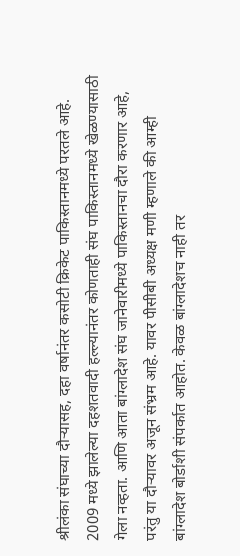श्रीलंका संघाच्या दौर्‍यासह, दहा वर्षानंतर कसोटी क्रिकेट पाकिस्तानमध्ये परतले आहे. 2009 मध्ये झालेल्या दहशतवादी हल्ल्यानंतर कोणताही संघ पाकिस्तानमध्ये खेळण्यासाठी गेला नव्हता. आणि आता बांग्लादेश संघ जानेवारीमध्ये पाकिस्तानचा दौरा करणार आहे, परंतु या दौर्‍यावर अजून संभ्रम आहे. यावर पीसीबी अध्यक्ष मणी म्हणाले की आम्ही बांग्लादेश बोर्डाशी संपर्कात आहोत. केवळ बांग्लादेशच नाही तर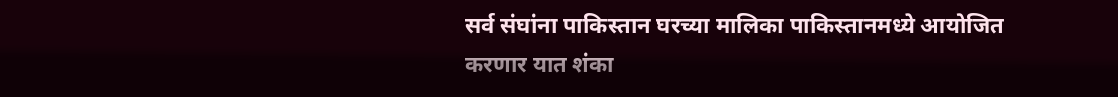सर्व संघांना पाकिस्तान घरच्या मालिका पाकिस्तानमध्ये आयोजित करणार यात शंका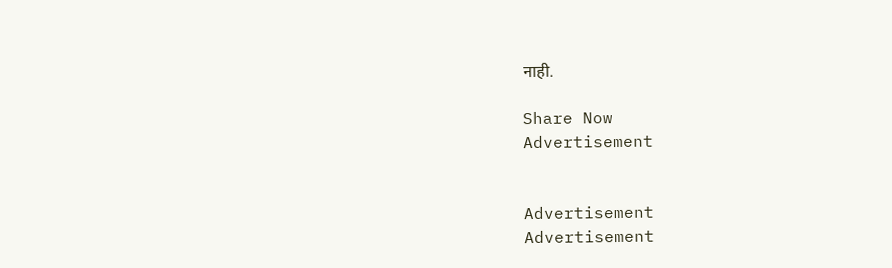नाही.

Share Now
Advertisement


Advertisement
Advertisement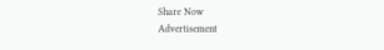Share Now
Advertisement